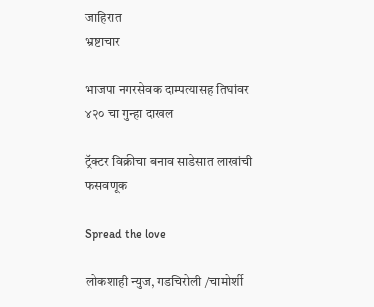जाहिरात
भ्रष्टाचार

भाजपा नगरसेवक दाम्पत्यासह तिघांवर ४२० चा गुन्हा दाखल

ट्रॅक्टर विक्रीचा बनाव साडेसात लाखांची फसवणूक

Spread the love

लोकशाही न्युज, गडचिरोली /चामोर्शी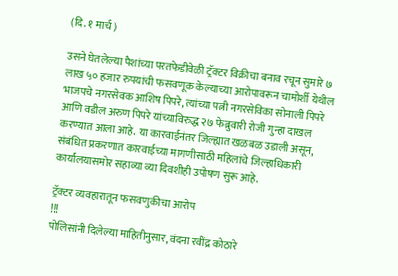(दि. १ मार्च )

उसने घेतलेल्या पैशांच्या परतफेडीवेळी ट्रॅक्टर विक्रीचा बनाव रचून सुमारे ७ लाख ५० हजार रुपयांची फसवणूक केल्याच्या आरोपावरून चामोर्शी येथील भाजपचे नगरसेवक आशिष पिपरे, त्यांच्या पत्नी नगरसेविका सोनाली पिपरे आणि वडील अरुण पिपरे यांच्याविरुद्ध २७ फेब्रुवारी रोजी गुन्हा दाखल करण्यात आला आहे. या कारवाईनंतर जिल्ह्यात खळबळ उडाली असून, संबंधित प्रकरणात कारवाईच्या मागणीसाठी महिलांचे जिल्हाधिकारी कार्यालयासमोर सहाव्या व्या दिवशीही उपोषण सुरू आहे.

ट्रॅक्टर व्यवहारातून फसवणुकीचा आरोप
!!!
पोलिसांनी दिलेल्या माहितीनुसार, वंदना रवींद्र कोठारे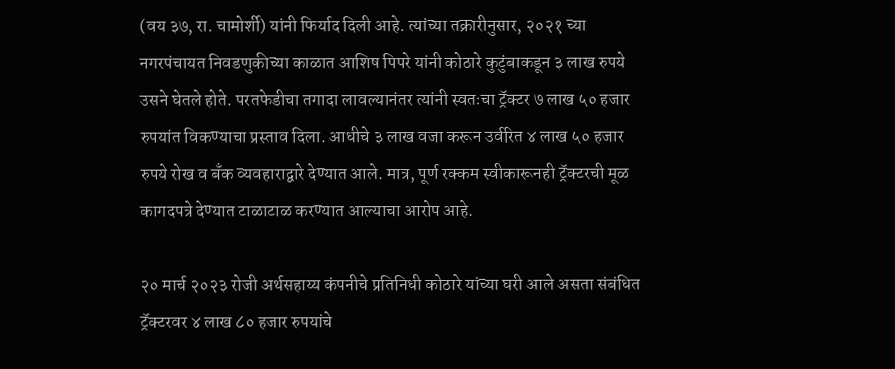(वय ३७, रा. चामोर्शी) यांनी फिर्याद दिली आहे. त्यांच्या तक्रारीनुसार, २०२१ च्या नगरपंचायत निवडणुकीच्या काळात आशिष पिपरे यांनी कोठारे कुटुंबाकडून ३ लाख रुपये उसने घेतले होते. परतफेडीचा तगादा लावल्यानंतर त्यांनी स्वतःचा ट्रॅक्टर ७ लाख ५० हजार रुपयांत विकण्याचा प्रस्ताव दिला. आधीचे ३ लाख वजा करून उर्वरित ४ लाख ५० हजार रुपये रोख व बँक व्यवहाराद्वारे देण्यात आले. मात्र, पूर्ण रक्कम स्वीकारूनही ट्रॅक्टरची मूळ कागदपत्रे देण्यात टाळाटाळ करण्यात आल्याचा आरोप आहे.

२० मार्च २०२३ रोजी अर्थसहाय्य कंपनीचे प्रतिनिधी कोठारे यांच्या घरी आले असता संबंधित ट्रॅक्टरवर ४ लाख ८० हजार रुपयांचे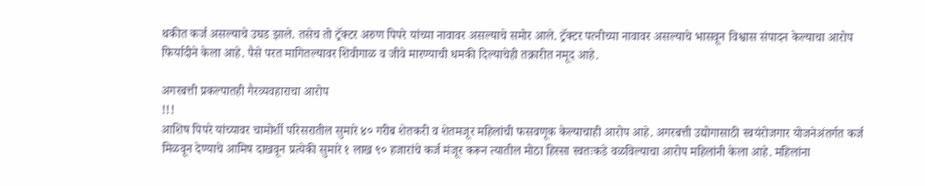थकीत कर्ज असल्याचे उघड झाले. तसेच तो ट्रॅक्टर अरुण पिपरे यांच्या नावावर असल्याचे समोर आले. ट्रॅक्टर पत्नीच्या नावावर असल्याचे भासवून विश्वास संपादन केल्याचा आरोप फिर्यादीने केला आहे. पैसे परत मागितल्यावर शिवीगाळ व जीवे मारण्याची धमकी दिल्याचेही तक्रारीत नमूद आहे.

अगरबत्ती प्रकल्पातही गैरव्यवहाराचा आरोप
!!!
आशिष पिपरे यांच्यावर चामोर्शी परिसरातील सुमारे ४० गरीब शेतकरी व शेतमजूर महिलांची फसवणूक केल्याचाही आरोप आहे. अगरबत्ती उद्योगासाठी स्वयंरोजगार योजनेअंतर्गत कर्ज मिळवून देण्याचे आमिष दाखवून प्रत्येकी सुमारे १ लाख ९० हजारांचे कर्ज मंजूर करून त्यातील मोठा हिस्सा स्वतःकडे वळविल्याचा आरोप महिलांनी केला आहे. महिलांना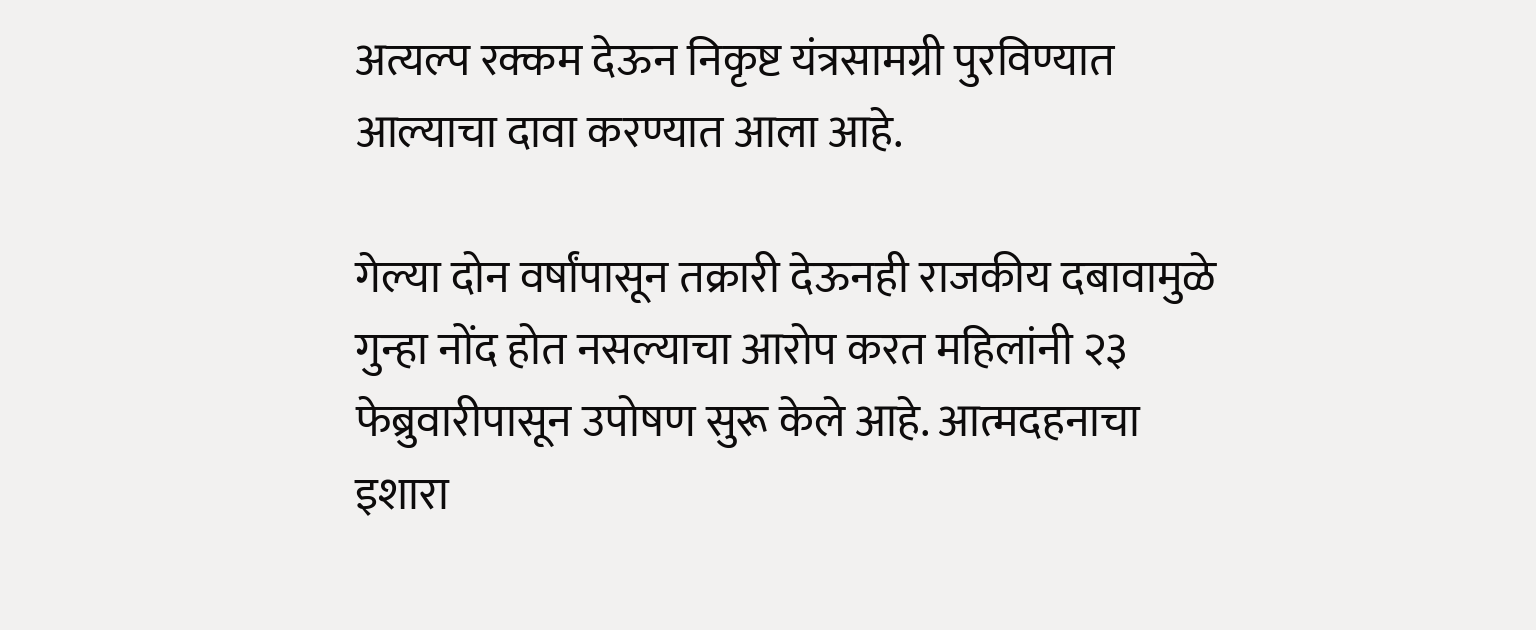अत्यल्प रक्कम देऊन निकृष्ट यंत्रसामग्री पुरविण्यात आल्याचा दावा करण्यात आला आहे.

गेल्या दोन वर्षांपासून तक्रारी देऊनही राजकीय दबावामुळे गुन्हा नोंद होत नसल्याचा आरोप करत महिलांनी २३ फेब्रुवारीपासून उपोषण सुरू केले आहे. आत्मदहनाचा इशारा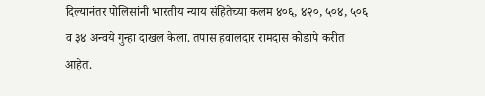दिल्यानंतर पोलिसांनी भारतीय न्याय संहितेच्या कलम ४०६, ४२०, ५०४, ५०६ व ३४ अन्वये गुन्हा दाखल केला. तपास हवालदार रामदास कोडापे करीत आहेत.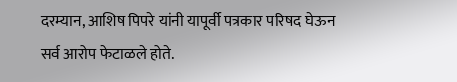दरम्यान, आशिष पिपरे यांनी यापूर्वी पत्रकार परिषद घेऊन सर्व आरोप फेटाळले होते.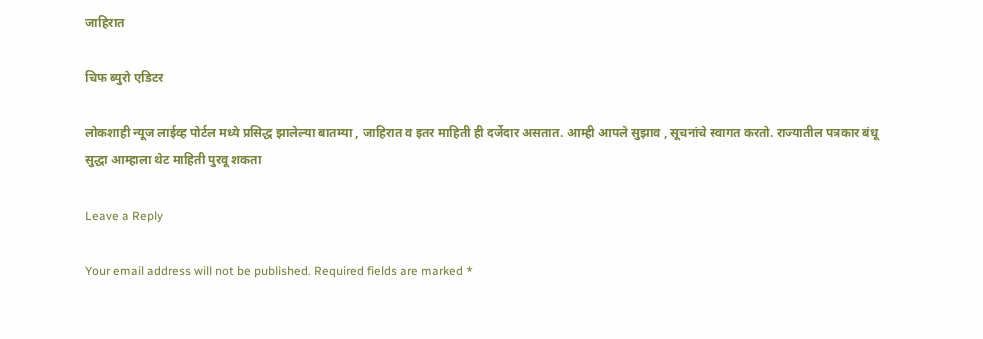जाहिरात

चिफ ब्युरो एडिटर

लोकशाही न्यूज लाईव्ह पोर्टल मध्ये प्रसिद्ध झालेल्या बातम्या , जाहिरात व इतर माहिती ही दर्जेदार असतात. आम्ही आपले सुझाव , सूचनांचे स्वागत करतो. राज्यातील पत्रकार बंधू सुद्धा आम्हाला थेट माहिती पुरवू शकता

Leave a Reply

Your email address will not be published. Required fields are marked *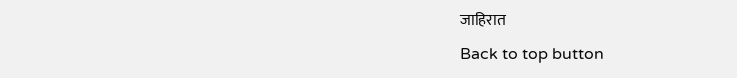जाहिरात
Back to top button